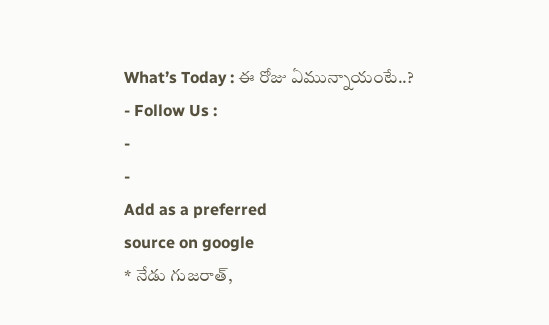What’s Today : ఈ రోజు ఏమున్నాయంటే..?
- Follow Us :
-
-
Add as a preferred
source on google
* నేడు గుజరాత్,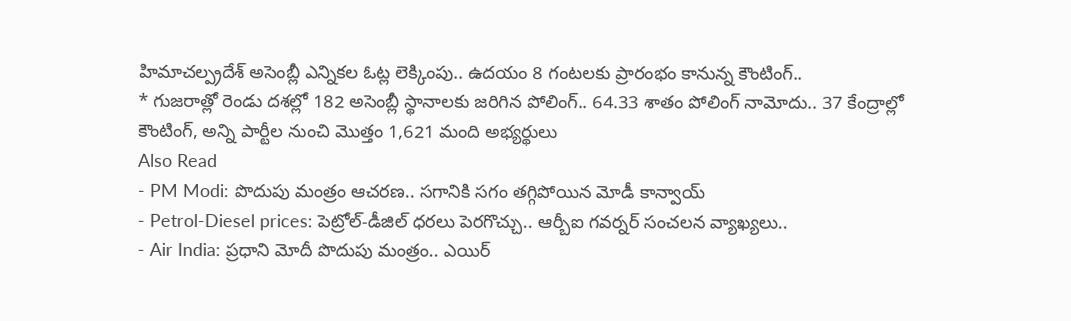హిమాచల్ప్రదేశ్ అసెంబ్లీ ఎన్నికల ఓట్ల లెక్కింపు.. ఉదయం 8 గంటలకు ప్రారంభం కానున్న కౌంటింగ్..
* గుజరాత్లో రెండు దశల్లో 182 అసెంబ్లీ స్థానాలకు జరిగిన పోలింగ్.. 64.33 శాతం పోలింగ్ నామోదు.. 37 కేంద్రాల్లో కౌంటింగ్, అన్ని పార్టీల నుంచి మొత్తం 1,621 మంది అభ్యర్థులు
Also Read
- PM Modi: పొదుపు మంత్రం ఆచరణ.. సగానికి సగం తగ్గిపోయిన మోడీ కాన్వాయ్
- Petrol-Diesel prices: పెట్రోల్-డీజిల్ ధరలు పెరగొచ్చు.. ఆర్బీఐ గవర్నర్ సంచలన వ్యాఖ్యలు..
- Air India: ప్రధాని మోదీ పొదుపు మంత్రం.. ఎయిర్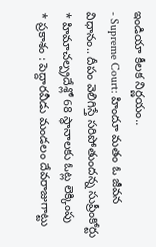ఇండియా కీలక నిర్ణయం..
- Supreme Court: హిందూ మతం ఓ జీవన విధానం.. దీపం వెలిగిస్తే సరిపోతుందన్న సుప్రీంకోర్టు
* హిమాచల్ప్రదేశ్లో 68 స్థానాలకు ఓట్ల లెక్కింపు
* ప్రకాశం : పెద్దారవీడు మండలం దేవరాజుగాట్టు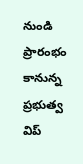నుండి ప్రారంభం కానున్న ప్రభుత్వ విప్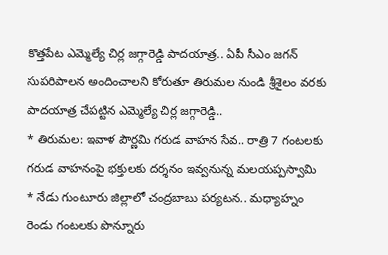కొత్తపేట ఎమ్మెల్యే చిర్ల జగ్గారెడ్డి పాదయాత్ర.. ఏపీ సీఎం జగన్ సుపరిపాలన అందించాలని కోరుతూ తిరుమల నుండి శ్రీశైలం వరకు పాదయాత్ర చేపట్టిన ఎమ్మెల్యే చిర్ల జగ్గారెడ్డి..
* తిరుమల: ఇవాళ పౌర్ణమి గరుడ వాహన సేవ.. రాత్రి 7 గంటలకు గరుడ వాహనంపై భక్తులకు దర్శనం ఇవ్వనున్న మలయప్పస్వామి
* నేడు గుంటూరు జిల్లాలో చంద్రబాబు పర్యటన.. మధ్యాహ్నం రెండు గంటలకు పొన్నూరు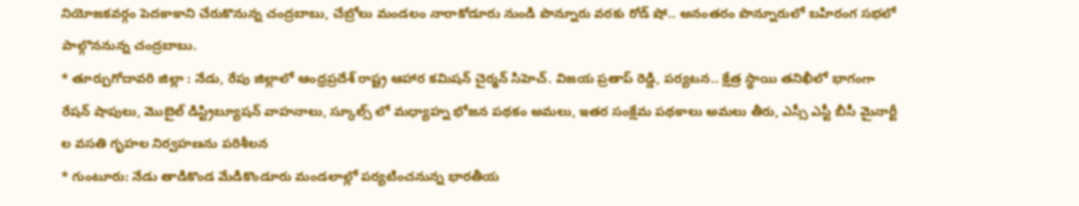నియోజకవర్గం పెదకాకాని చేరుకొనున్న చంద్రబాబు, చేబ్రోలు మండలం నారాకోడూరు నుండి పొన్నూరు వరకు రోడ్ షో.. అనంతరం పొన్నూరులో బహిరంగ సభలో పాల్గొననున్న చంద్రబాబు.
* తూర్పుగోదావరి జిల్లా : నేడు, రేపు జిల్లాలో ఆంధ్రప్రదేశ్ రాష్ట్ర ఆహార కమిషన్ చైర్మన్ సిహెచ్. విజయ ప్రతాప్ రెడ్డి, పర్యటన.. క్షేత్ర స్థాయి తనిఖీలో భాగంగా రేషన్ షాపులు, మొబైల్ డిస్ట్రిబ్యూషన్ వాహనాలు, స్కూల్స్ లో మధ్యాహ్న భోజన పథకం అమలు, ఇతర సంక్షేమ పథకాలు అమలు తీరు, ఎస్సీ ఎస్టీ బీసీ మైనార్టీ ల వసతి గృహల నిర్వహణను పరిశీలన
* గుంటూరు: నేడు తాడికొండ మేడికొండూరు మండలాల్లో పర్యటించనున్న భారతీయ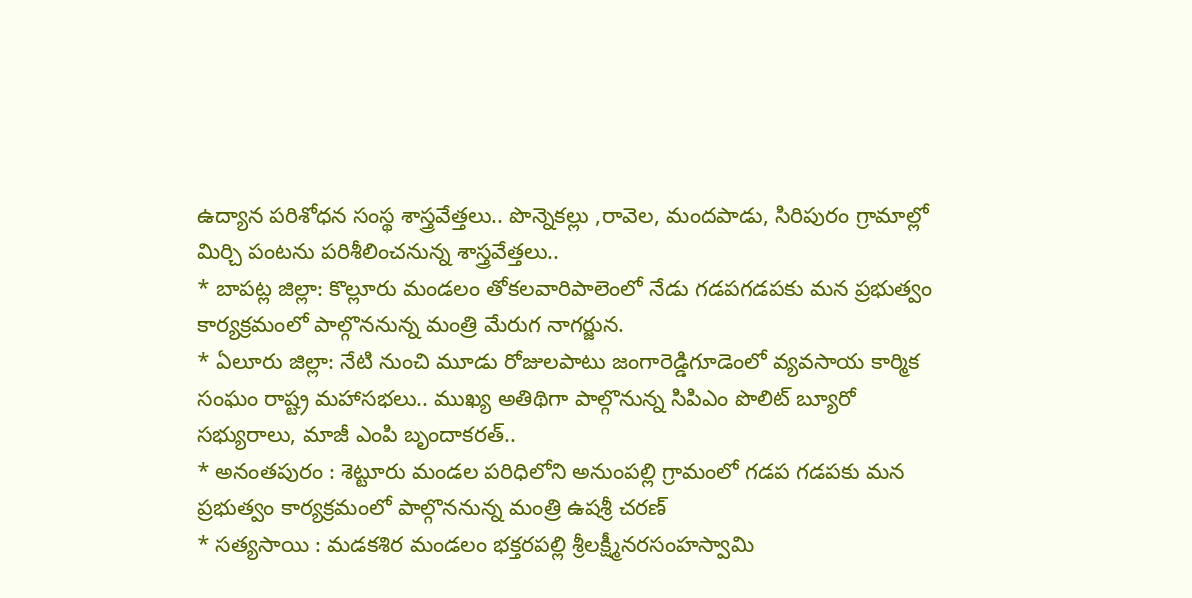ఉద్యాన పరిశోధన సంస్థ శాస్త్రవేత్తలు.. పొన్నెకల్లు ,రావెల, మందపాడు, సిరిపురం గ్రామాల్లో మిర్చి పంటను పరిశీలించనున్న శాస్త్రవేత్తలు..
* బాపట్ల జిల్లా: కొల్లూరు మండలం తోకలవారిపాలెంలో నేడు గడపగడపకు మన ప్రభుత్వం కార్యక్రమంలో పాల్గొననున్న మంత్రి మేరుగ నాగర్జున.
* ఏలూరు జిల్లా: నేటి నుంచి మూడు రోజులపాటు జంగారెడ్డిగూడెంలో వ్యవసాయ కార్మిక సంఘం రాష్ట్ర మహాసభలు.. ముఖ్య అతిథిగా పాల్గొనున్న సిపిఎం పొలిట్ బ్యూరో సభ్యురాలు, మాజీ ఎంపి బృందాకరత్..
* అనంతపురం : శెట్టూరు మండల పరిధిలోని అనుంపల్లి గ్రామంలో గడప గడపకు మన ప్రభుత్వం కార్యక్రమంలో పాల్గొననున్న మంత్రి ఉషశ్రీ చరణ్
* సత్యసాయి : మడకశిర మండలం భక్తరపల్లి శ్రీలక్ష్మీనరసంహస్వామి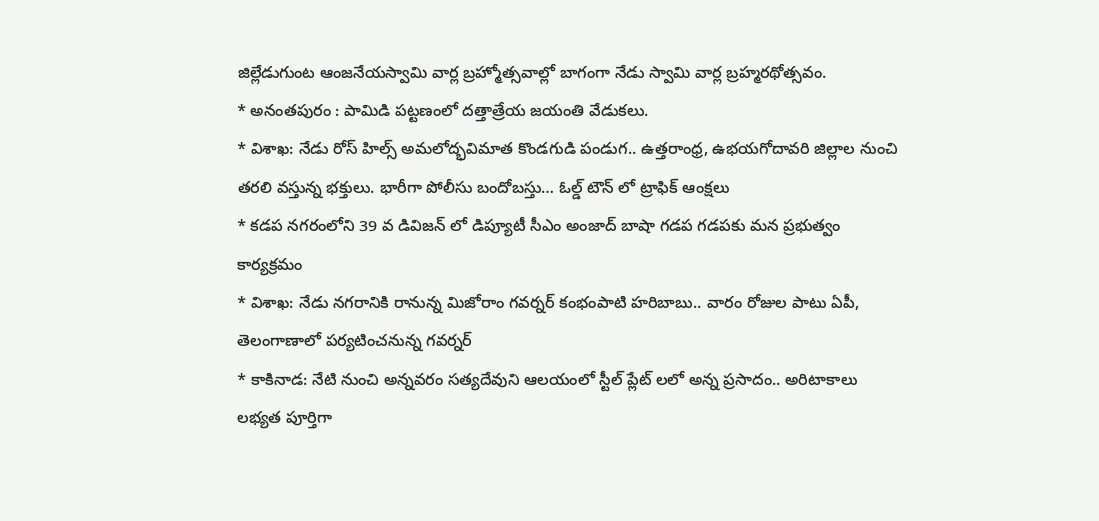జిల్లేడుగుంట ఆంజనేయస్వామి వార్ల బ్రహ్మోత్సవాల్లో బాగంగా నేడు స్వామి వార్ల బ్రహ్మరథోత్సవం.
* అనంతపురం : పామిడి పట్టణంలో దత్తాత్రేయ జయంతి వేడుకలు.
* విశాఖ: నేడు రోస్ హిల్స్ అమలోద్భవిమాత కొండగుడి పండుగ.. ఉత్తరాంధ్ర, ఉభయగోదావరి జిల్లాల నుంచి తరలి వస్తున్న భక్తులు. భారీగా పోలీసు బందోబస్తు… ఓల్డ్ టౌన్ లో ట్రాఫిక్ ఆంక్షలు
* కడప నగరంలోని 39 వ డివిజన్ లో డిప్యూటీ సీఎం అంజాద్ బాషా గడప గడపకు మన ప్రభుత్వం కార్యక్రమం
* విశాఖ: నేడు నగరానికి రానున్న మిజోరాం గవర్నర్ కంభంపాటి హరిబాబు.. వారం రోజుల పాటు ఏపీ, తెలంగాణాలో పర్యటించనున్న గవర్నర్
* కాకినాడ: నేటి నుంచి అన్నవరం సత్యదేవుని ఆలయంలో స్టీల్ ప్లేట్ లలో అన్న ప్రసాదం.. అరిటాకాలు లభ్యత పూర్తిగా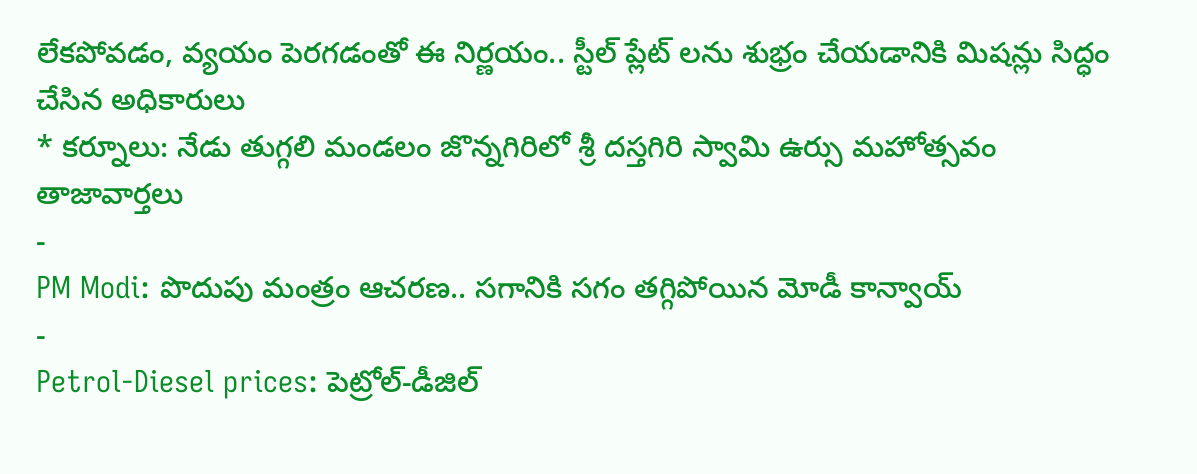లేకపోవడం, వ్యయం పెరగడంతో ఈ నిర్ణయం.. స్టీల్ ప్లేట్ లను శుభ్రం చేయడానికి మిషన్లు సిద్ధం చేసిన అధికారులు
* కర్నూలు: నేడు తుగ్గలి మండలం జొన్నగిరిలో శ్రీ దస్తగిరి స్వామి ఉర్సు మహోత్సవం
తాజావార్తలు
-
PM Modi: పొదుపు మంత్రం ఆచరణ.. సగానికి సగం తగ్గిపోయిన మోడీ కాన్వాయ్
-
Petrol-Diesel prices: పెట్రోల్-డీజిల్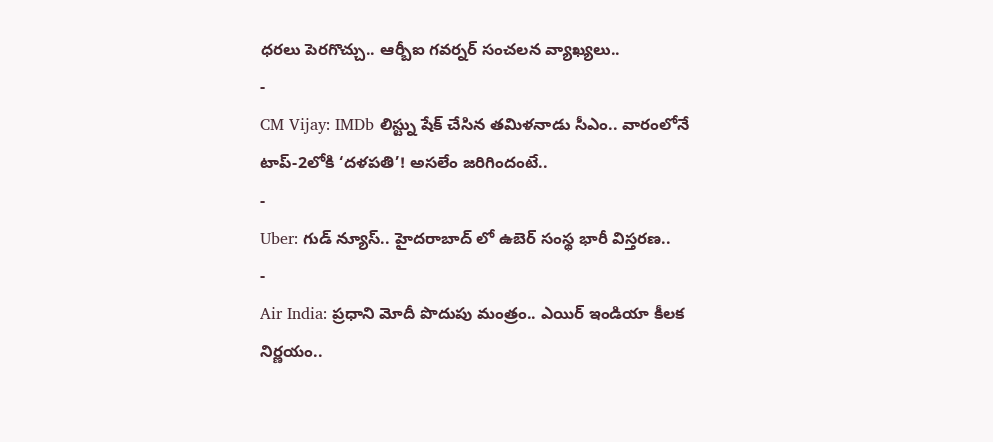ధరలు పెరగొచ్చు.. ఆర్బీఐ గవర్నర్ సంచలన వ్యాఖ్యలు..
-
CM Vijay: IMDb లిస్ట్ను షేక్ చేసిన తమిళనాడు సీఎం.. వారంలోనే టాప్-2లోకి ‘దళపతి’! అసలేం జరిగిందంటే..
-
Uber: గుడ్ న్యూస్.. హైదరాబాద్ లో ఉబెర్ సంస్థ భారీ విస్తరణ..
-
Air India: ప్రధాని మోదీ పొదుపు మంత్రం.. ఎయిర్ ఇండియా కీలక నిర్ణయం..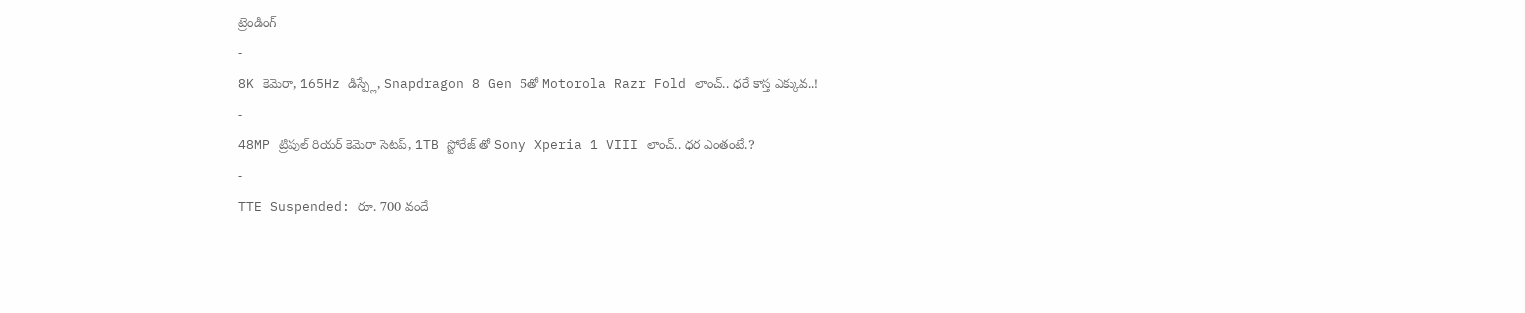ట్రెండింగ్
-
8K కెమెరా, 165Hz డిస్ప్లే, Snapdragon 8 Gen 5తో Motorola Razr Fold లాంచ్.. ధరే కాస్త ఎక్కువ..!
-
48MP ట్రిపుల్ రియర్ కెమెరా సెటప్, 1TB స్టోరేజ్ తో Sony Xperia 1 VIII లాంచ్.. ధర ఎంతంటే.?
-
TTE Suspended: రూ. 700 వందే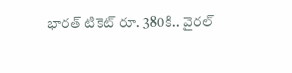భారత్ టికెట్ రూ. 380కి.. వైరల్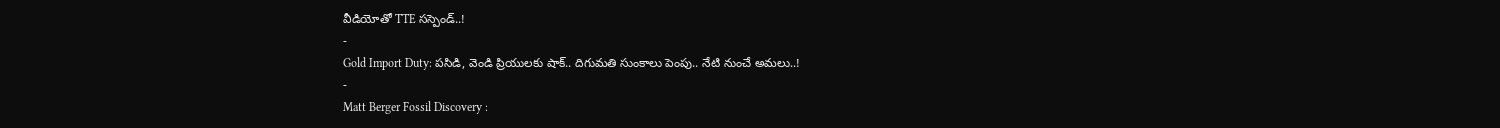వీడియోతో TTE సస్పెండ్..!
-
Gold Import Duty: పసిడి, వెండి ప్రియులకు షాక్.. దిగుమతి సుంకాలు పెంపు.. నేటి నుంచే అమలు..!
-
Matt Berger Fossil Discovery :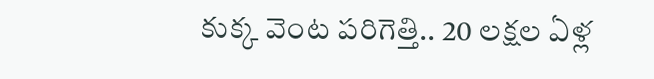కుక్క వెంట పరిగెత్తి.. 20 లక్షల ఏళ్ల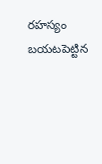రహస్యం బయటపెట్టిన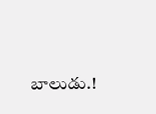బాలుడు.!